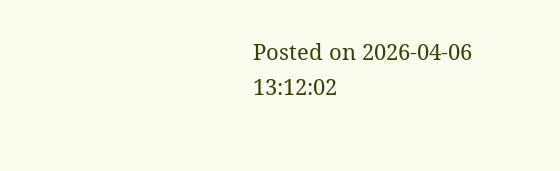Posted on 2026-04-06 13:12:02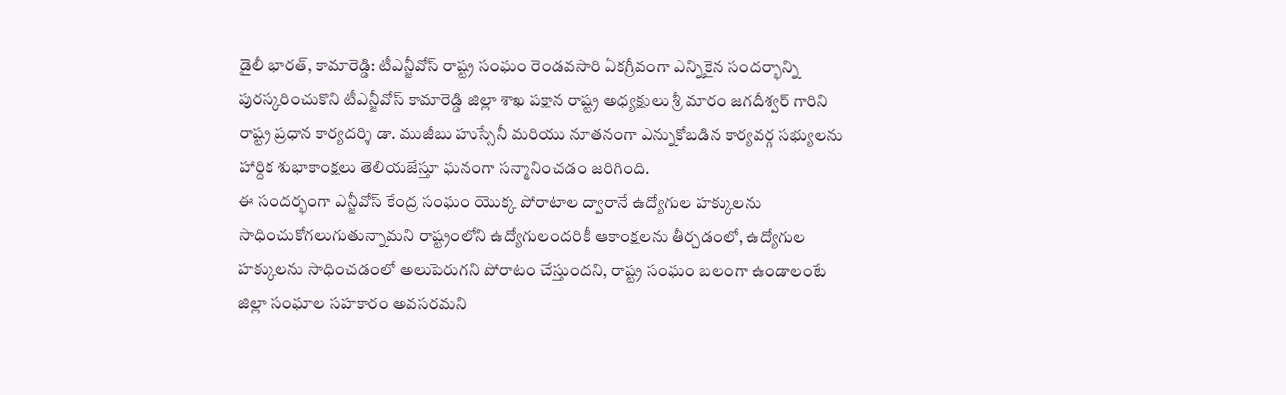డైలీ భారత్, కామారెడ్డి: టీఎన్జీవోస్ రాష్ట్ర సంఘం రెండవసారి ఏకగ్రీవంగా ఎన్నికైన సందర్భాన్ని పురస్కరించుకొని టీఎన్జీవోస్ కామారెడ్డి జిల్లా శాఖ పక్షాన రాష్ట్ర అధ్యక్షులు శ్రీ మారం జగదీశ్వర్ గారిని రాష్ట్ర ప్రధాన కార్యదర్శి డా. ముజీబు హుస్సేనీ మరియు నూతనంగా ఎన్నుకోబడిన కార్యవర్గ సభ్యులను హార్దిక శుభాకాంక్షలు తెలియజేస్తూ ఘనంగా సన్మానించడం జరిగింది.
ఈ సందర్భంగా ఎన్జీవోస్ కేంద్ర సంఘం యొక్క పోరాటాల ద్వారానే ఉద్యోగుల హక్కులను సాధించుకోగలుగుతున్నామని రాష్ట్రంలోని ఉద్యోగులందరికీ ఆకాంక్షలను తీర్చడంలో, ఉద్యోగుల హక్కులను సాధించడంలో అలుపెరుగని పోరాటం చేస్తుందని, రాష్ట్ర సంఘం బలంగా ఉండాలంటే జిల్లా సంఘాల సహకారం అవసరమని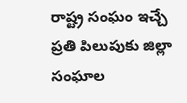రాష్ట్ర సంఘం ఇచ్చే ప్రతి పిలుపుకు జిల్లా సంఘాల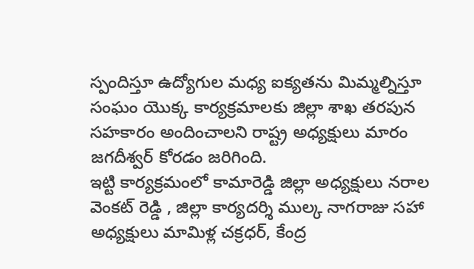స్పందిస్తూ ఉద్యోగుల మధ్య ఐక్యతను మిమ్మల్నిస్తూ సంఘం యొక్క కార్యక్రమాలకు జిల్లా శాఖ తరపున సహకారం అందించాలని రాష్ట్ర అధ్యక్షులు మారం జగదీశ్వర్ కోరడం జరిగింది.
ఇట్టి కార్యక్రమంలో కామారెడ్డి జిల్లా అధ్యక్షులు నరాల వెంకట్ రెడ్డి , జిల్లా కార్యదర్శి ముల్క నాగరాజు సహా అధ్యక్షులు మామిళ్ల చక్రధర్, కేంద్ర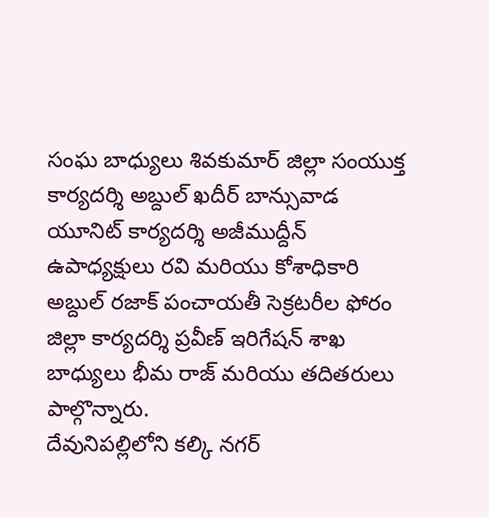సంఘ బాధ్యులు శివకుమార్ జిల్లా సంయుక్త కార్యదర్శి అబ్దుల్ ఖదీర్ బాన్సువాడ యూనిట్ కార్యదర్శి అజీముద్దీన్ ఉపాధ్యక్షులు రవి మరియు కోశాధికారి అబ్దుల్ రజాక్ పంచాయతీ సెక్రటరీల ఫోరం జిల్లా కార్యదర్శి ప్రవీణ్ ఇరిగేషన్ శాఖ బాధ్యులు భీమ రాజ్ మరియు తదితరులు పాల్గొన్నారు.
దేవునిపల్లిలోని కల్కి నగర్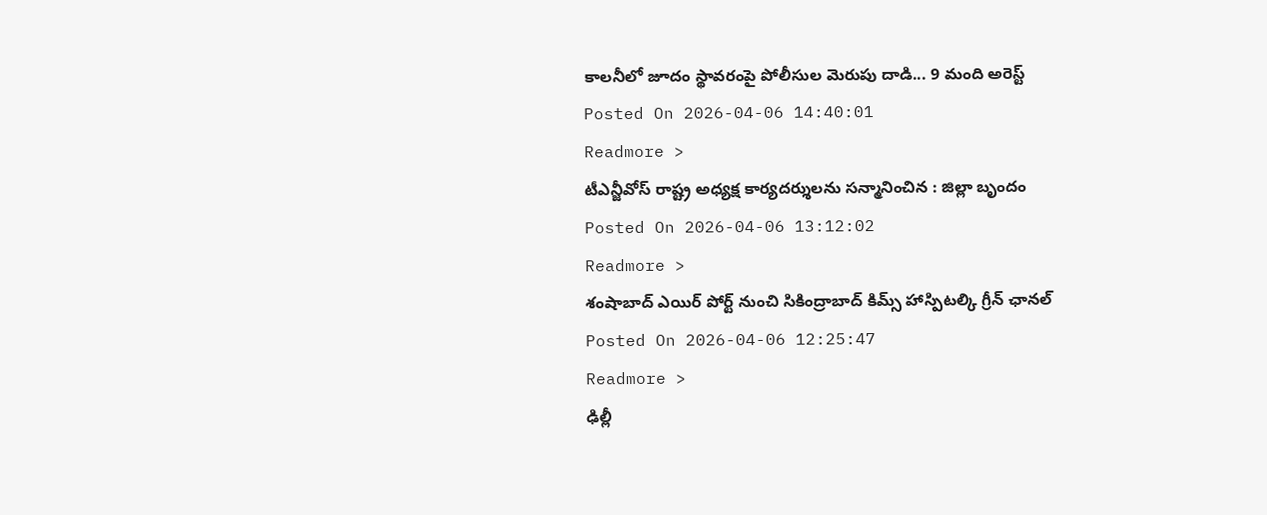కాలనీలో జూదం స్థావరంపై పోలీసుల మెరుపు దాడి... 9 మంది అరెస్ట్
Posted On 2026-04-06 14:40:01
Readmore >
టీఎన్జీవోస్ రాష్ట్ర అధ్యక్ష కార్యదర్శులను సన్మానించిన : జిల్లా బృందం
Posted On 2026-04-06 13:12:02
Readmore >
శంషాబాద్ ఎయిర్ పోర్ట్ నుంచి సికింద్రాబాద్ కిమ్స్ హాస్పిటల్కి గ్రీన్ ఛానల్
Posted On 2026-04-06 12:25:47
Readmore >
ఢిల్లీ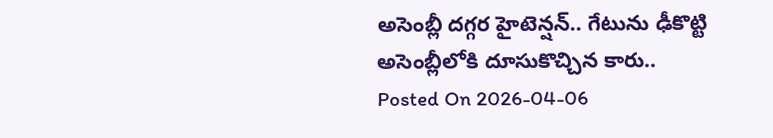అసెంబ్లీ దగ్గర హైటెన్షన్.. గేటును ఢీకొట్టి అసెంబ్లీలోకి దూసుకొచ్చిన కారు..
Posted On 2026-04-06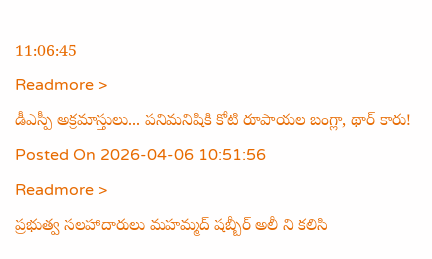11:06:45
Readmore >
డీఎస్పీ అక్రమాస్తులు... పనిమనిషికి కోటి రూపాయల బంగ్లా, థార్ కారు!
Posted On 2026-04-06 10:51:56
Readmore >
ప్రభుత్వ సలహాదారులు మహమ్మద్ షబ్బీర్ అలీ ని కలిసి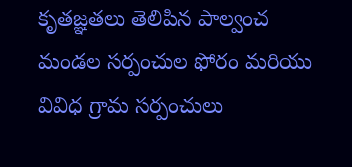కృతజ్ఞతలు తెలిపిన పాల్వంచ మండల సర్పంచుల ఫోరం మరియు వివిధ గ్రామ సర్పంచులు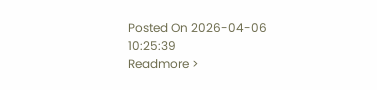Posted On 2026-04-06 10:25:39
Readmore >